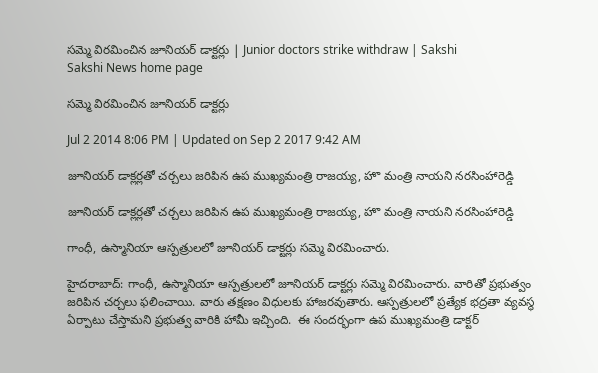సమ్మె విరమించిన జూనియర్ డాక్టర్లు | Junior doctors strike withdraw | Sakshi
Sakshi News home page

సమ్మె విరమించిన జూనియర్ డాక్టర్లు

Jul 2 2014 8:06 PM | Updated on Sep 2 2017 9:42 AM

జూనియర్ డాక్లర్లతో చర్చలు జరిపిన ఉప ముఖ్యమంత్రి రాజయ్య, హొ మంత్రి నాయని నరసింహారెడ్డి

జూనియర్ డాక్లర్లతో చర్చలు జరిపిన ఉప ముఖ్యమంత్రి రాజయ్య, హొ మంత్రి నాయని నరసింహారెడ్డి

గాంధీ, ఉస్మానియా ఆస్పత్రులలో జూనియర్ డాక్టర్లు సమ్మె విరమించారు.

హైదరాబాద్: గాంధీ, ఉస్మానియా ఆస్పత్రులలో జూనియర్ డాక్టర్లు సమ్మె విరమించారు. వారితో ప్రభుత్వం జరిపిన చర్చలు ఫలించాయి. వారు తక్షణం విధులకు హాజరవుతారు. ఆస్పత్రులలో ప్రత్యేక భద్రతా వ్యవస్థ ఏర్పాటు చేస్తామని ప్రభుత్వ వారికి హామీ ఇచ్చింది.  ఈ సందర్భంగా ఉప ముఖ్యమంత్రి డాక్టర్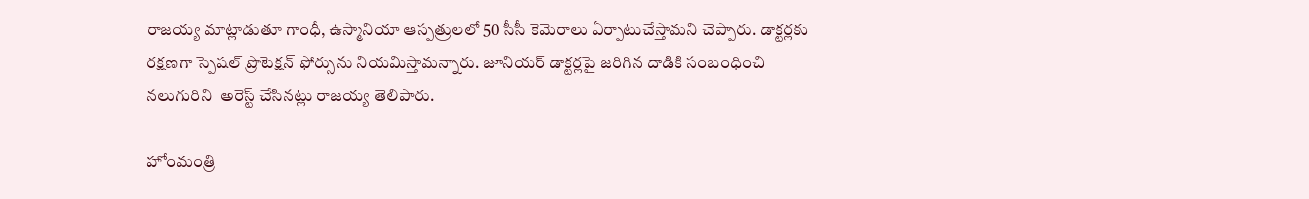రాజయ్య మాట్లాడుతూ గాంధీ, ఉస్మానియా ఆస్పత్రులలో 50 సీసీ కెమెరాలు ఏర్పాటుచేస్తామని చెప్పారు. డాక్టర్లకు రక్షణగా స్పెషల్ ప్రొటెక్షన్‌ ఫోర్సును నియమిస్తామన్నారు. జూనియర్ డాక్టర్లపై జరిగిన దాడికి సంబంధించి  నలుగురిని  అరెస్ట్ చేసినట్లు రాజయ్య తెలిపారు.

హోంమంత్రి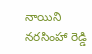నాయిని  నరసింహా రెడ్డి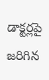డాక్టర్లపై జరిగిన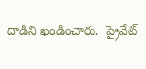దాడిని ఖండించారు.  ప్రైవేట్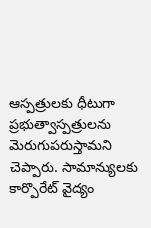ఆస్పత్రులకు ధీటుగా ప్రభుత్వాస్పత్రులను మెరుగుపరుస్తామని చెప్పారు. సామాన్యులకు కార్పొరేట్ వైద్యం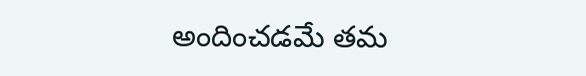అందించడమే తమ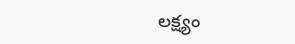లక్ష్యం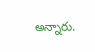అన్నారు.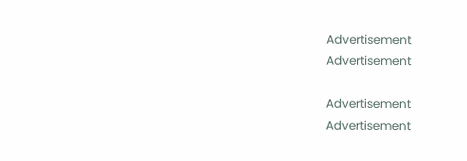Advertisement
Advertisement

Advertisement
Advertisement